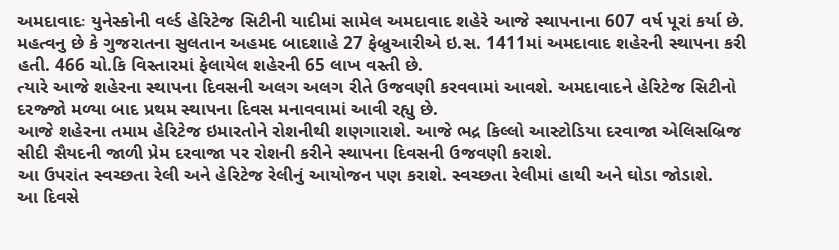અમદાવાદઃ યુનેસ્કોની વર્લ્ડ હેરિટેજ સિટીની યાદીમાં સામેલ અમદાવાદ શહેરે આજે સ્થાપનાના 607 વર્ષ પૂરાં કર્યા છે. મહત્વનુ છે કે ગુજરાતના સુલતાન અહમદ બાદશાહે 27 ફેબ્રુઆરીએ ઇ.સ. 1411માં અમદાવાદ શહેરની સ્થાપના કરી હતી. 466 ચો.કિ વિસ્તારમાં ફેલાયેલ શહેરની 65 લાખ વસ્તી છે.
ત્યારે આજે શહેરના સ્થાપના દિવસની અલગ અલગ રીતે ઉજવણી કરવવામાં આવશે. અમદાવાદને હેરિટેજ સિટીનો દરજ્જો મળ્યા બાદ પ્રથમ સ્થાપના દિવસ મનાવવામાં આવી રહ્યુ છે.
આજે શહેરના તમામ હેરિટેજ ઇમારતોને રોશનીથી શણગારાશે. આજે ભદ્ર કિલ્લો આસ્ટોડિયા દરવાજા એલિસબ્રિજ સીદી સૈયદની જાળી પ્રેમ દરવાજા પર રોશની કરીને સ્થાપના દિવસની ઉજવણી કરાશે.
આ ઉપરાંત સ્વચ્છતા રેલી અને હેરિટેજ રેલીનું આયોજન પણ કરાશે. સ્વચ્છતા રેલીમાં હાથી અને ઘોડા જોડાશે.
આ દિવસે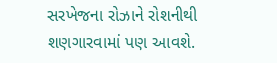સરખેજના રોઝાને રોશનીથી શણગારવામાં પણ આવશે.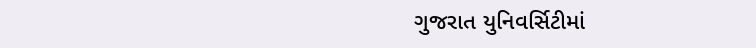ગુજરાત યુનિવર્સિટીમાં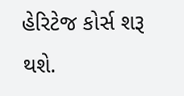હેરિટેજ કોર્સ શરૂ થશે.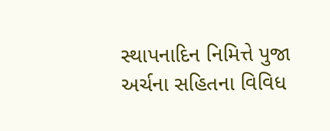સ્થાપનાદિન નિમિત્તે પુજા અર્ચના સહિતના વિવિધ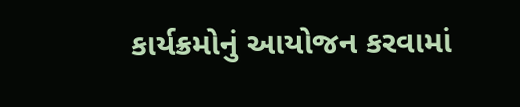કાર્યક્રમોનું આયોજન કરવામાં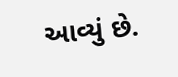આવ્યું છે.